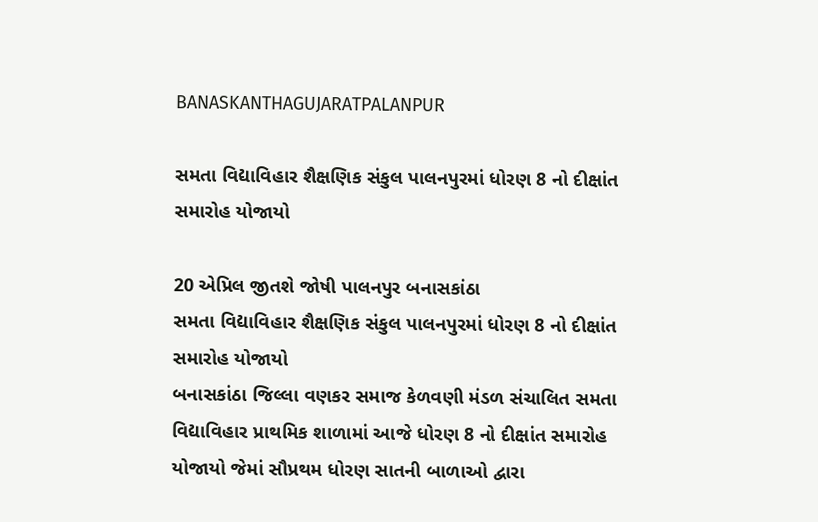BANASKANTHAGUJARATPALANPUR

સમતા વિદ્યાવિહાર શૈક્ષણિક સંકુલ પાલનપુરમાં ધોરણ 8 નો દીક્ષાંત સમારોહ યોજાયો

20 એપ્રિલ જીતશે જોષી પાલનપુર બનાસકાંઠા
સમતા વિદ્યાવિહાર શૈક્ષણિક સંકુલ પાલનપુરમાં ધોરણ 8 નો દીક્ષાંત સમારોહ યોજાયો
બનાસકાંઠા જિલ્લા વણકર સમાજ કેળવણી મંડળ સંચાલિત સમતા વિદ્યાવિહાર પ્રાથમિક શાળામાં આજે ધોરણ 8 નો દીક્ષાંત સમારોહ યોજાયો જેમાં સૌપ્રથમ ધોરણ સાતની બાળાઓ દ્વારા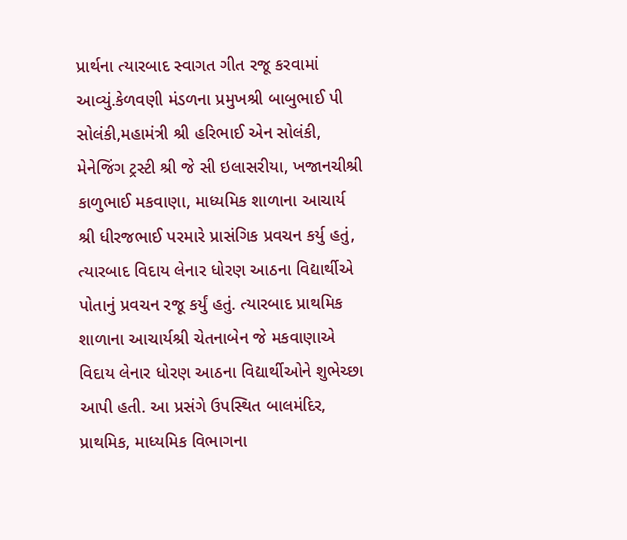પ્રાર્થના ત્યારબાદ સ્વાગત ગીત રજૂ કરવામાં આવ્યું.કેળવણી મંડળના પ્રમુખશ્રી બાબુભાઈ પી સોલંકી,મહામંત્રી શ્રી હરિભાઈ એન સોલંકી, મેનેજિંગ ટ્રસ્ટી શ્રી જે સી ઇલાસરીયા, ખજાનચીશ્રી કાળુભાઈ મકવાણા, માધ્યમિક શાળાના આચાર્ય શ્રી ધીરજભાઈ પરમારે પ્રાસંગિક પ્રવચન કર્યુ હતું, ત્યારબાદ વિદાય લેનાર ધોરણ આઠના વિદ્યાર્થીએ પોતાનું પ્રવચન રજૂ કર્યું હતું. ત્યારબાદ પ્રાથમિક શાળાના આચાર્યશ્રી ચેતનાબેન જે મકવાણાએ વિદાય લેનાર ધોરણ આઠના વિદ્યાર્થીઓને શુભેચ્છા આપી હતી. આ પ્રસંગે ઉપસ્થિત બાલમંદિર, પ્રાથમિક, માધ્યમિક વિભાગના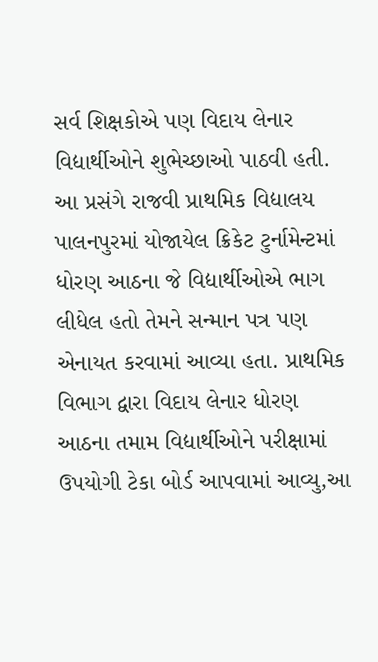સર્વ શિક્ષકોએ પણ વિદાય લેનાર વિદ્યાર્થીઓને શુભેચ્છાઓ પાઠવી હતી. આ પ્રસંગે રાજવી પ્રાથમિક વિદ્યાલય પાલનપુરમાં યોજાયેલ ક્રિકેટ ટુર્નામેન્ટમાં ધોરણ આઠના જે વિદ્યાર્થીઓએ ભાગ લીધેલ હતો તેમને સન્માન પત્ર પણ એનાયત કરવામાં આવ્યા હતા. પ્રાથમિક વિભાગ દ્વારા વિદાય લેનાર ધોરણ આઠના તમામ વિદ્યાર્થીઓને પરીક્ષામાં ઉપયોગી ટેકા બોર્ડ આપવામાં આવ્યુ,આ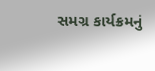સમગ્ર કાર્યક્રમનું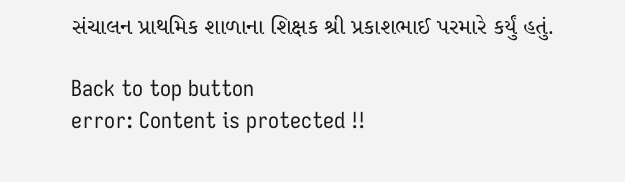સંચાલન પ્રાથમિક શાળાના શિક્ષક શ્રી પ્રકાશભાઈ પરમારે કર્યું હતું.

Back to top button
error: Content is protected !!